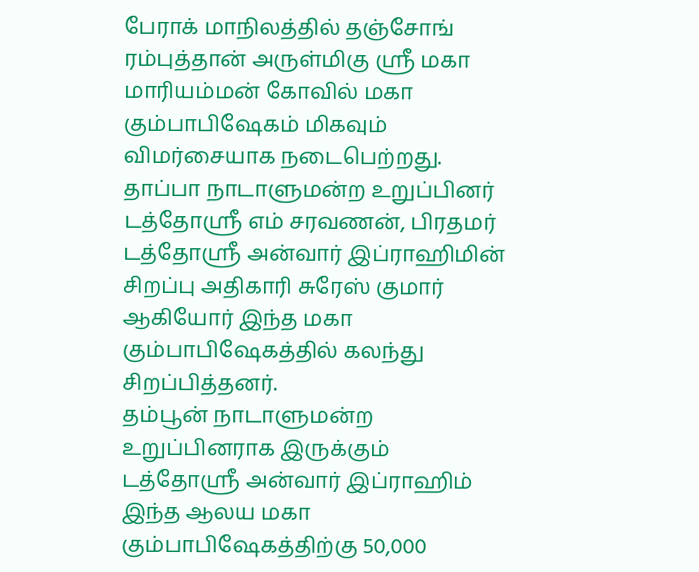பேராக் மாநிலத்தில் தஞ்சோங் ரம்புத்தான் அருள்மிகு ஸ்ரீ மகா மாரியம்மன் கோவில் மகா கும்பாபிஷேகம் மிகவும் விமர்சையாக நடைபெற்றது.
தாப்பா நாடாளுமன்ற உறுப்பினர் டத்தோஸ்ரீ எம் சரவணன், பிரதமர் டத்தோஸ்ரீ அன்வார் இப்ராஹிமின் சிறப்பு அதிகாரி சுரேஸ் குமார் ஆகியோர் இந்த மகா கும்பாபிஷேகத்தில் கலந்து சிறப்பித்தனர்.
தம்பூன் நாடாளுமன்ற உறுப்பினராக இருக்கும் டத்தோஸ்ரீ அன்வார் இப்ராஹிம் இந்த ஆலய மகா கும்பாபிஷேகத்திற்கு 50,000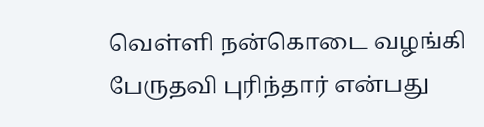வெள்ளி நன்கொடை வழங்கி பேருதவி புரிந்தார் என்பது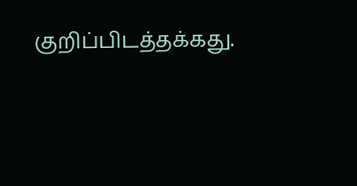குறிப்பிடத்தக்கது.